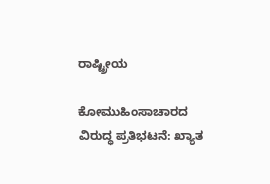ರಾಷ್ಟ್ರೀಯ

ಕೋಮುಹಿಂಸಾಚಾರದ ವಿರುದ್ಧ ಪ್ರತಿಭಟನೆ: ಖ್ಯಾತ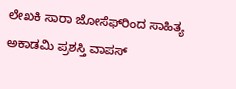ಲೇಖಕಿ ಸಾರಾ ಜೋಸೆಫ್‌ರಿಂದ ಸಾಹಿತ್ಯ ಅಕಾಡಮಿ ಪ್ರಶಸ್ತಿ ವಾಪಸ್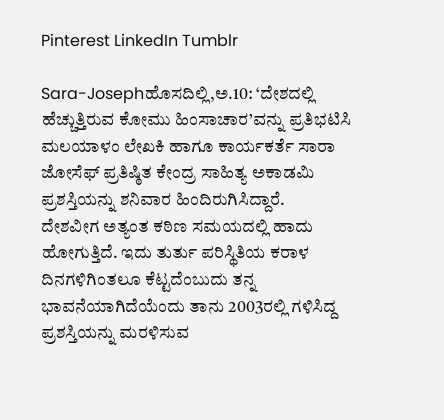Pinterest LinkedIn Tumblr

Sara-Josephಹೊಸದಿಲ್ಲಿ,ಅ.10: ‘ದೇಶದಲ್ಲಿ ಹೆಚ್ಚುತ್ತಿರುವ ಕೋಮು ಹಿಂಸಾಚಾರ’ವನ್ನು ಪ್ರತಿಭಟಿಸಿ ಮಲಯಾಳಂ ಲೇಖಕಿ ಹಾಗೂ ಕಾರ್ಯಕರ್ತೆ ಸಾರಾ ಜೋಸೆಫ್ ಪ್ರತಿಷ್ಠಿತ ಕೇಂದ್ರ ಸಾಹಿತ್ಯ ಅಕಾಡಮಿ ಪ್ರಶಸ್ತಿಯನ್ನು ಶನಿವಾರ ಹಿಂದಿರುಗಿಸಿದ್ದಾರೆ.
ದೇಶವೀಗ ಅತ್ಯಂತ ಕಠಿಣ ಸಮಯದಲ್ಲಿ ಹಾದು ಹೋಗುತ್ತಿದೆ. ಇದು ತುರ್ತು ಪರಿಸ್ಥಿತಿಯ ಕರಾಳ ದಿನಗಳಿಗಿಂತಲೂ ಕೆಟ್ಟದೆಂಬುದು ತನ್ನ ಭಾವನೆಯಾಗಿದೆಯೆಂದು ತಾನು 2003ರಲ್ಲಿ ಗಳಿಸಿದ್ದ ಪ್ರಶಸ್ತಿಯನ್ನು ಮರಳಿಸುವ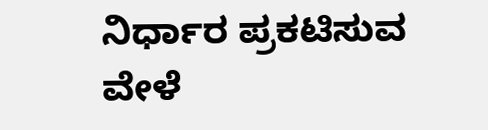ನಿರ್ಧಾರ ಪ್ರಕಟಿಸುವ ವೇಳೆ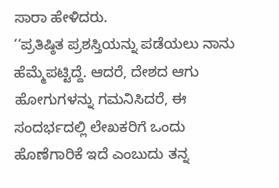ಸಾರಾ ಹೇಳಿದರು.
‘‘ಪ್ರತಿಷ್ಠಿತ ಪ್ರಶಸ್ತಿಯನ್ನು ಪಡೆಯಲು ನಾನು ಹೆಮ್ಮೆಪಟ್ಟಿದ್ದೆ. ಆದರೆ, ದೇಶದ ಆಗು ಹೋಗುಗಳನ್ನು ಗಮನಿಸಿದರೆ, ಈ ಸಂದರ್ಭದಲ್ಲಿ ಲೇಖಕರಿಗೆ ಒಂದು ಹೊಣೆಗಾರಿಕೆ ಇದೆ ಎಂಬುದು ತನ್ನ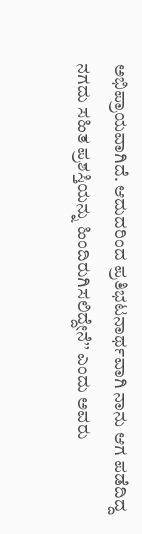ಅಭಿಪ್ರಾಯವಾಗಿದೆ. ಆದುದರಿಂದ ಪ್ರತಿಭಟನಾರ್ಥವಾಗಿ ನಾನು ಆಗ ಪಡೆದಿದ್ದ ನಗದು ಸಹಿತ ಪ್ರಶಸ್ತಿಯನ್ನು ಹಿಂದಿರುಗಿಸಲಿದ್ದೇನೆ’’ ಎಂದು ಅವರು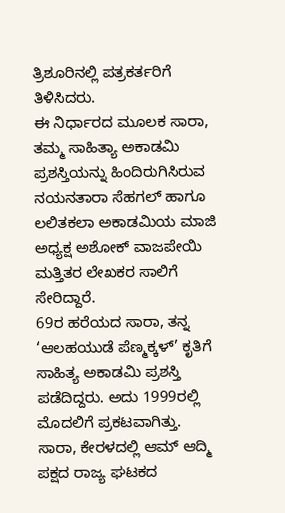ತ್ರಿಶೂರಿನಲ್ಲಿ ಪತ್ರಕರ್ತರಿಗೆ ತಿಳಿಸಿದರು.
ಈ ನಿರ್ಧಾರದ ಮೂಲಕ ಸಾರಾ, ತಮ್ಮ ಸಾಹಿತ್ಯಾ ಅಕಾಡಮಿ ಪ್ರಶಸ್ತಿಯನ್ನು ಹಿಂದಿರುಗಿಸಿರುವ ನಯನತಾರಾ ಸೆಹಗಲ್ ಹಾಗೂ ಲಲಿತಕಲಾ ಅಕಾಡಮಿಯ ಮಾಜಿ ಅಧ್ಯಕ್ಷ ಅಶೋಕ್ ವಾಜಪೇಯಿ ಮತ್ತಿತರ ಲೇಖಕರ ಸಾಲಿಗೆ ಸೇರಿದ್ದಾರೆ.
69ರ ಹರೆಯದ ಸಾರಾ, ತನ್ನ ‘ಆಲಹಯುಡೆ ಪೆಣ್ಮಕ್ಕಳ್’ ಕೃತಿಗೆ ಸಾಹಿತ್ಯ ಅಕಾಡಮಿ ಪ್ರಶಸ್ತಿ ಪಡೆದಿದ್ದರು. ಅದು 1999ರಲ್ಲಿ ಮೊದಲಿಗೆ ಪ್ರಕಟವಾಗಿತ್ತು.
ಸಾರಾ, ಕೇರಳದಲ್ಲಿ ಆಮ್ ಆದ್ಮಿ ಪಕ್ಷದ ರಾಜ್ಯ ಘಟಕದ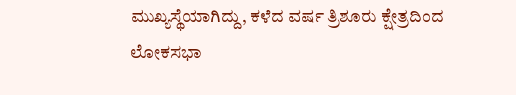ಮುಖ್ಯಸ್ಥೆಯಾಗಿದ್ದು, ಕಳೆದ ವರ್ಷ ತ್ರಿಶೂರು ಕ್ಷೇತ್ರದಿಂದ ಲೋಕಸಭಾ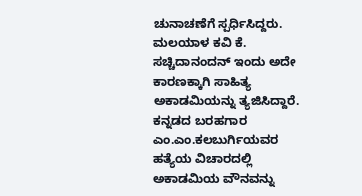ಚುನಾಚಣೆಗೆ ಸ್ಪರ್ಧಿಸಿದ್ದರು.
ಮಲಯಾಳ ಕವಿ ಕೆ. ಸಚ್ಚಿದಾನಂದನ್ ಇಂದು ಅದೇ ಕಾರಣಕ್ಕಾಗಿ ಸಾಹಿತ್ಯ ಅಕಾಡಮಿಯನ್ನು ತ್ಯಜಿಸಿದ್ದಾರೆ. ಕನ್ನಡದ ಬರಹಗಾರ ಎಂ.ಎಂ.ಕಲಬುರ್ಗಿಯವರ ಹತ್ಯೆಯ ವಿಚಾರದಲ್ಲಿ ಅಕಾಡಮಿಯ ವೌನವನ್ನು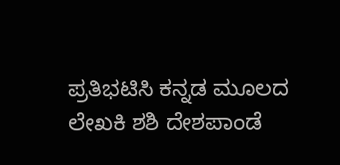ಪ್ರತಿಭಟಿಸಿ ಕನ್ನಡ ಮೂಲದ ಲೇಖಕಿ ಶಶಿ ದೇಶಪಾಂಡೆ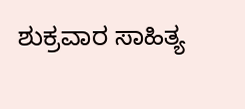ಶುಕ್ರವಾರ ಸಾಹಿತ್ಯ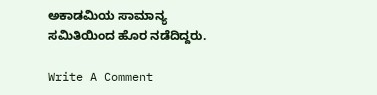ಅಕಾಡಮಿಯ ಸಾಮಾನ್ಯ ಸಮಿತಿಯಿಂದ ಹೊರ ನಡೆದಿದ್ದರು.

Write A Comment